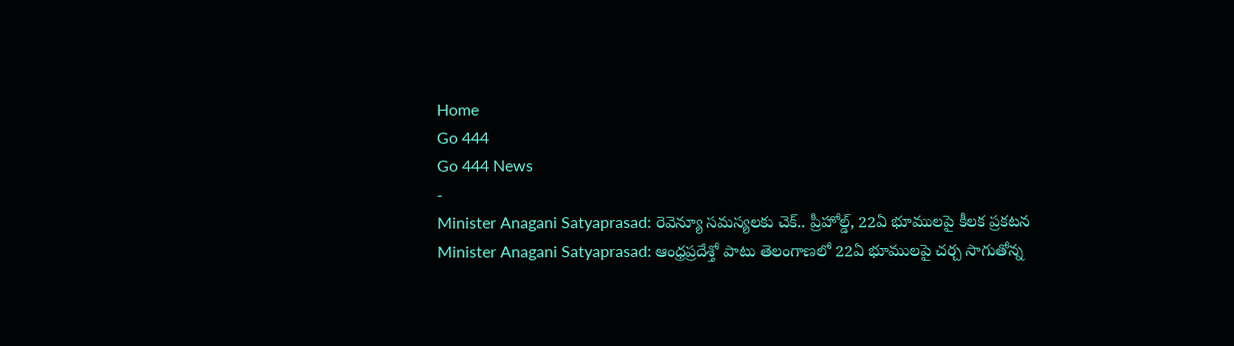Home
Go 444
Go 444 News
-
Minister Anagani Satyaprasad: రెవెన్యూ సమస్యలకు చెక్.. ప్రీహోల్డ్, 22ఏ భూములపై కీలక ప్రకటన
Minister Anagani Satyaprasad: ఆంధ్రప్రదేశ్తో పాటు తెలంగాణలో 22ఏ భూములపై చర్చ సాగుతోన్న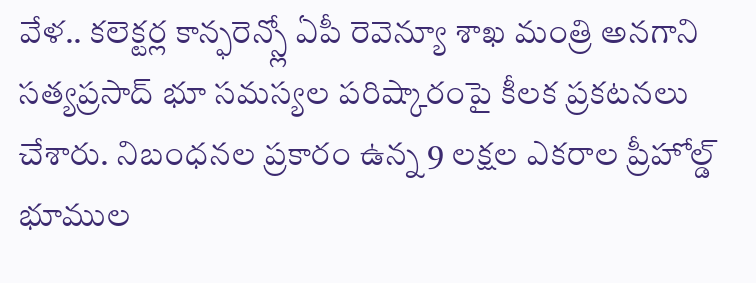వేళ.. కలెక్టర్ల కాన్ఫరెన్స్లో ఏపీ రెవెన్యూ శాఖ మంత్రి అనగాని సత్యప్రసాద్ భూ సమస్యల పరిష్కారంపై కీలక ప్రకటనలు చేశారు. నిబంధనల ప్రకారం ఉన్న 9 లక్షల ఎకరాల ప్రీహోల్డ్ భూముల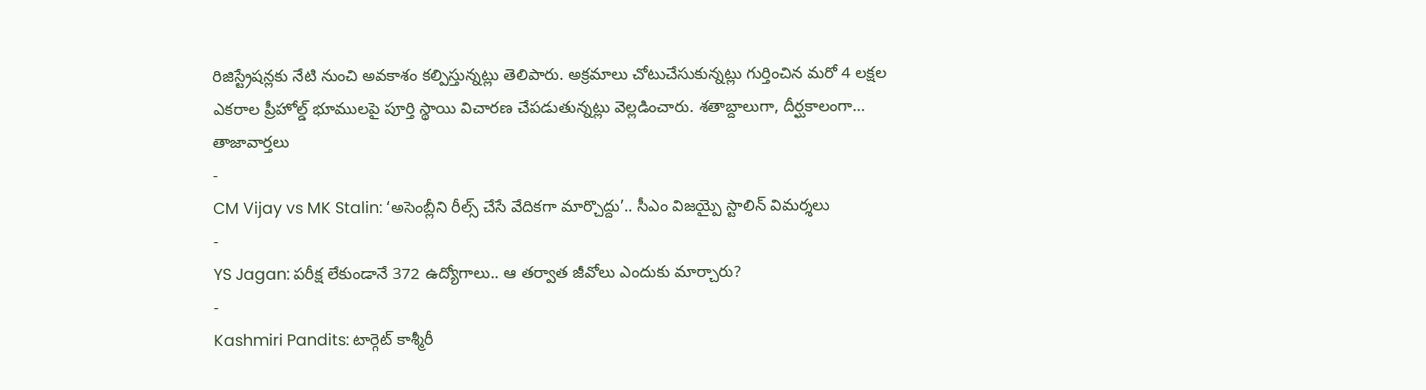రిజిస్ట్రేషన్లకు నేటి నుంచి అవకాశం కల్పిస్తున్నట్లు తెలిపారు. అక్రమాలు చోటుచేసుకున్నట్లు గుర్తించిన మరో 4 లక్షల ఎకరాల ప్రీహోల్డ్ భూములపై పూర్తి స్థాయి విచారణ చేపడుతున్నట్లు వెల్లడించారు. శతాబ్దాలుగా, దీర్ఘకాలంగా…
తాజావార్తలు
-
CM Vijay vs MK Stalin: ‘అసెంబ్లీని రీల్స్ చేసే వేదికగా మార్చొద్దు’.. సీఎం విజయ్పై స్టాలిన్ విమర్శలు
-
YS Jagan: పరీక్ష లేకుండానే 372 ఉద్యోగాలు.. ఆ తర్వాత జీవోలు ఎందుకు మార్చారు?
-
Kashmiri Pandits: టార్గెట్ కాశ్మీరీ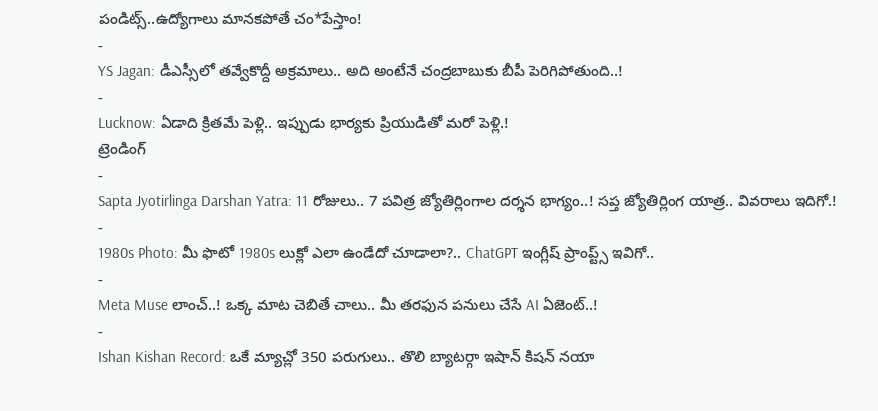పండిట్స్..ఉద్యోగాలు మానకపోతే చం*పేస్తాం!
-
YS Jagan: డీఎస్సీలో తవ్వేకొద్దీ అక్రమాలు.. అది అంటేనే చంద్రబాబుకు బీపీ పెరిగిపోతుంది..!
-
Lucknow: ఏడాది క్రితమే పెళ్లి.. ఇప్పుడు భార్యకు ప్రియుడితో మరో పెళ్లి.!
ట్రెండింగ్
-
Sapta Jyotirlinga Darshan Yatra: 11 రోజులు.. 7 పవిత్ర జ్యోతిర్లింగాల దర్శన భాగ్యం..! సప్త జ్యోతిర్లింగ యాత్ర.. వివరాలు ఇదిగో.!
-
1980s Photo: మీ ఫొటో 1980s లుక్లో ఎలా ఉండేదో చూడాలా?.. ChatGPT ఇంగ్లీష్ ప్రాంప్ట్స్ ఇవిగో..
-
Meta Muse లాంచ్..! ఒక్క మాట చెబితే చాలు.. మీ తరఫున పనులు చేసే AI ఏజెంట్..!
-
Ishan Kishan Record: ఒకే మ్యాచ్లో 350 పరుగులు.. తొలి బ్యాటర్గా ఇషాన్ కిషన్ నయా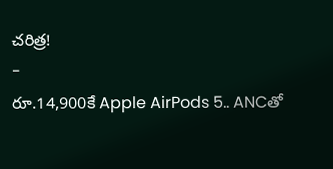చరిత్ర!
-
రూ.14,900కే Apple AirPods 5.. ANCతో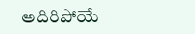అదిరిపోయే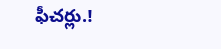ఫీచర్లు.!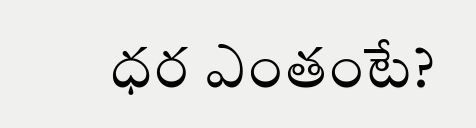ధర ఎంతంటే?